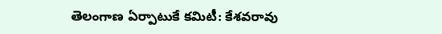తెలంగాణ ఏర్పాటుకే కమిటీ: కేశవరావు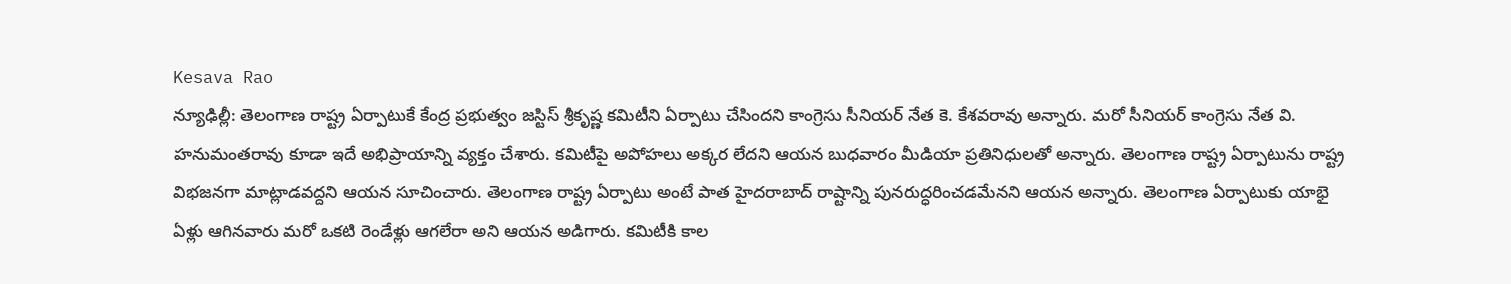Kesava Rao
న్యూఢిల్లీ: తెలంగాణ రాష్ట్ర ఏర్పాటుకే కేంద్ర ప్రభుత్వం జస్టిస్ శ్రీకృష్ణ కమిటీని ఏర్పాటు చేసిందని కాంగ్రెసు సీనియర్ నేత కె. కేశవరావు అన్నారు. మరో సీనియర్ కాంగ్రెసు నేత వి. హనుమంతరావు కూడా ఇదే అభిప్రాయాన్ని వ్యక్తం చేశారు. కమిటీపై అపోహలు అక్కర లేదని ఆయన బుధవారం మీడియా ప్రతినిధులతో అన్నారు. తెలంగాణ రాష్ట్ర ఏర్పాటును రాష్ట్ర విభజనగా మాట్లాడవద్దని ఆయన సూచించారు. తెలంగాణ రాష్ట్ర ఏర్పాటు అంటే పాత హైదరాబాద్ రాష్టాన్ని పునరుద్ధరించడమేనని ఆయన అన్నారు. తెలంగాణ ఏర్పాటుకు యాభై ఏళ్లు ఆగినవారు మరో ఒకటి రెండేళ్లు ఆగలేరా అని ఆయన అడిగారు. కమిటీకి కాల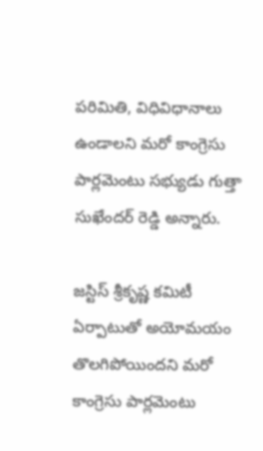పరిమితి, విధివిధానాలు ఉండాలని మరో కాంగ్రెసు పార్లమెంటు సభ్యుడు గుత్తా సుఖేందర్ రెడ్డి అన్నారు.

జస్టిస్ శ్రీకృష్ణ కమిటీ ఏర్పాటుతో అయోమయం తొలగిపోయిందని మరో కాంగ్రెసు పార్లమెంటు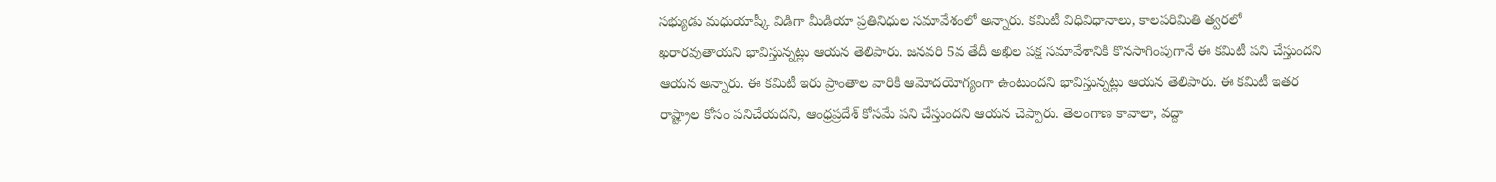సభ్యుడు మధుయాష్కీ విడిగా మీడియా ప్రతినిధుల సమావేశంలో అన్నారు. కమిటీ విధివిధానాలు, కాలపరిమితి త్వరలో ఖరారవుతాయని భావిస్తున్నట్లు ఆయన తెలిపారు. జనవరి 5వ తేదీ అఖిల పక్ష సమావేశానికి కొనసాగింపుగానే ఈ కమిటీ పని చేస్తుందని ఆయన అన్నారు. ఈ కమిటీ ఇరు ప్రాంతాల వారికి ఆమోదయోగ్యంగా ఉంటుందని భావిస్తున్నట్లు ఆయన తెలిపారు. ఈ కమిటీ ఇతర రాష్ట్రాల కోసం పనిచేయదని, ఆంధ్రప్రదేశ్ కోసమే పని చేస్తుందని ఆయన చెప్పారు. తెలంగాణ కావాలా, వద్దా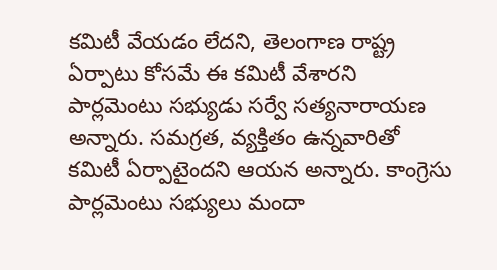కమిటీ వేయడం లేదని, తెలంగాణ రాష్ట్ర ఏర్పాటు కోసమే ఈ కమిటీ వేశారని పార్లమెంటు సభ్యుడు సర్వే సత్యనారాయణ అన్నారు. సమగ్రత, వ్యక్తితం ఉన్నవారితో కమిటీ ఏర్పాటైందని ఆయన అన్నారు. కాంగ్రెసు పార్లమెంటు సభ్యులు మందా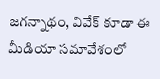జగన్నాథం, వివేక్ కూడా ఈ మీడియా సమావేశంలో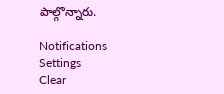పాల్గొన్నారు.

Notifications
Settings
Clear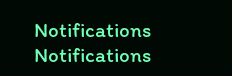Notifications
Notifications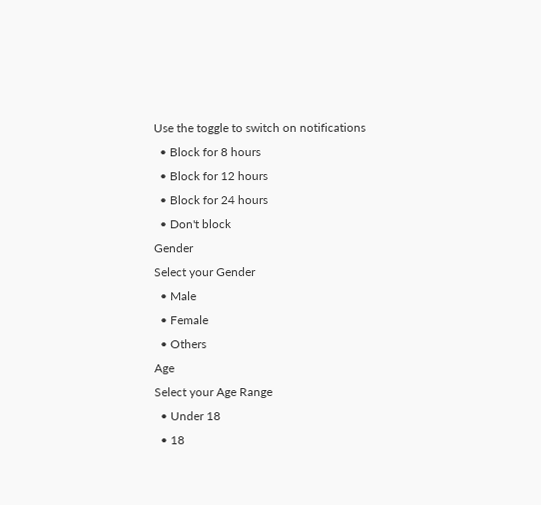Use the toggle to switch on notifications
  • Block for 8 hours
  • Block for 12 hours
  • Block for 24 hours
  • Don't block
Gender
Select your Gender
  • Male
  • Female
  • Others
Age
Select your Age Range
  • Under 18
  • 18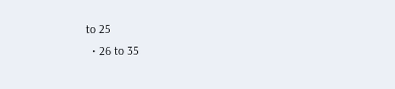to 25
  • 26 to 35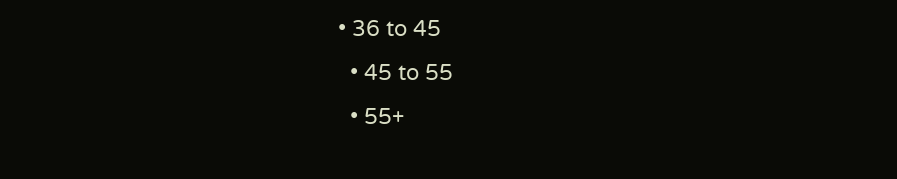• 36 to 45
  • 45 to 55
  • 55+